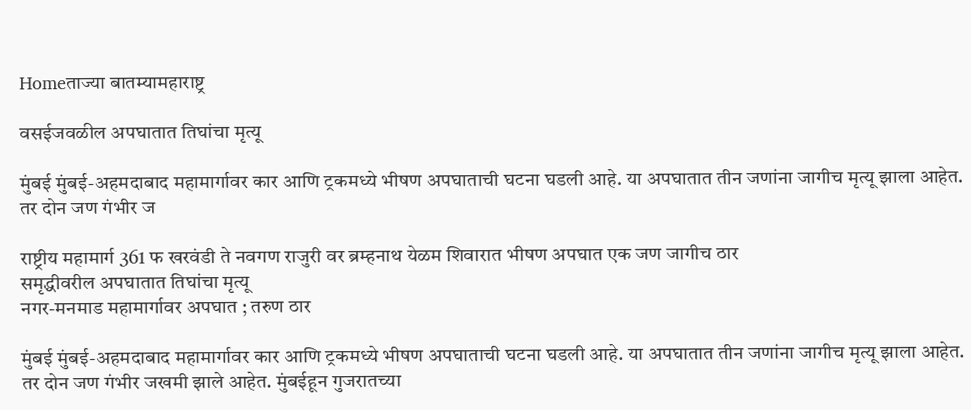Homeताज्या बातम्यामहाराष्ट्र

वसईजवळील अपघातात तिघांचा मृत्यू

मुंबई मुंबई-अहमदाबाद महामार्गावर कार आणि ट्रकमध्ये भीषण अपघाताची घटना घडली आहे. या अपघातात तीन जणांना जागीच मृत्यू झाला आहेत. तर दोन जण गंभीर ज

राष्ट्रीय महामार्ग 361 फ खरवंडी ते नवगण राजुरी वर ब्रम्हनाथ येळम शिवारात भीषण अपघात एक जण जागीच ठार
समृद्धीवरील अपघातात तिघांचा मृत्यू
नगर-मनमाड महामार्गावर अपघात ; तरुण ठार

मुंबई मुंबई-अहमदाबाद महामार्गावर कार आणि ट्रकमध्ये भीषण अपघाताची घटना घडली आहे. या अपघातात तीन जणांना जागीच मृत्यू झाला आहेत. तर दोन जण गंभीर जखमी झाले आहेत. मुंबईहून गुजरातच्या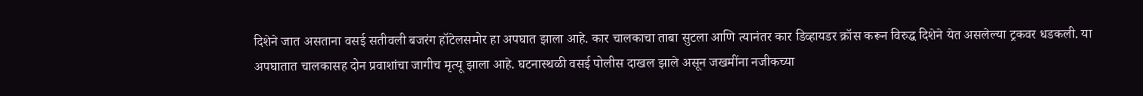दिशेने जात असताना वसई सतीवली बजरंग हॉटेलसमोर हा अपघात झाला आहे. कार चालकाचा ताबा सुटला आणि त्यानंतर कार डिव्हायडर क्रॉस करून विरुद्ध दिशेने येत असलेल्या ट्रकवर धडकली. या अपघातात चालकासह दोन प्रवाशांचा जागीच मृत्यू झाला आहे. घटनास्थळी वसई पोलीस दाखल झाले असून जखमींना नजीकच्या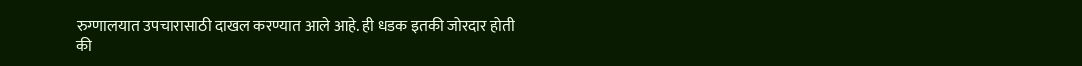रुग्णालयात उपचारासाठी दाखल करण्यात आले आहे. ही धडक इतकी जोरदार होती की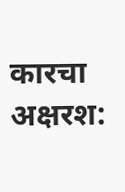कारचा अक्षरश: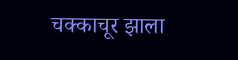चक्काचूर झाला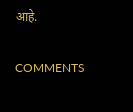आहे.

COMMENTS